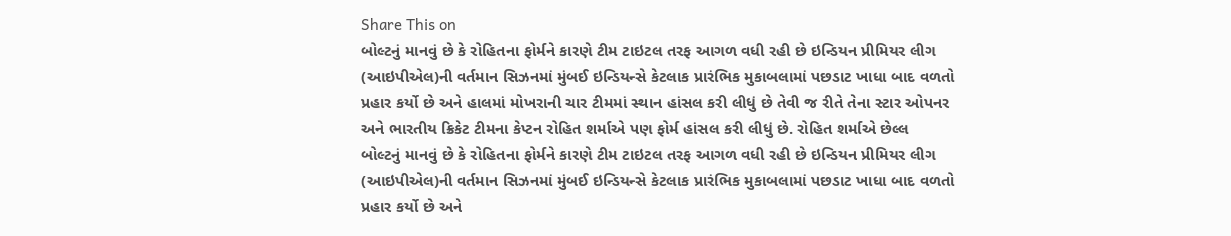Share This on
બોલ્ટનું માનવું છે કે રોહિતના ફોર્મને કારણે ટીમ ટાઇટલ તરફ આગળ વધી રહી છે ઇન્ડિયન પ્રીમિયર લીગ (આઇપીએલ)ની વર્તમાન સિઝનમાં મુંબઈ ઇન્ડિયન્સે કેટલાક પ્રારંભિક મુકાબલામાં પછડાટ ખાધા બાદ વળતો પ્રહાર કર્યો છે અને હાલમાં મોખરાની ચાર ટીમમાં સ્થાન હાંસલ કરી લીધું છે તેવી જ રીતે તેના સ્ટાર ઓપનર અને ભારતીય ક્રિકેટ ટીમના કેપ્ટન રોહિત શર્માએ પણ ફોર્મ હાંસલ કરી લીધું છે. રોહિત શર્માએ છેલ્લ
બોલ્ટનું માનવું છે કે રોહિતના ફોર્મને કારણે ટીમ ટાઇટલ તરફ આગળ વધી રહી છે ઇન્ડિયન પ્રીમિયર લીગ (આઇપીએલ)ની વર્તમાન સિઝનમાં મુંબઈ ઇન્ડિયન્સે કેટલાક પ્રારંભિક મુકાબલામાં પછડાટ ખાધા બાદ વળતો પ્રહાર કર્યો છે અને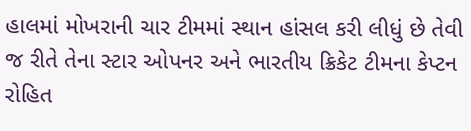હાલમાં મોખરાની ચાર ટીમમાં સ્થાન હાંસલ કરી લીધું છે તેવી જ રીતે તેના સ્ટાર ઓપનર અને ભારતીય ક્રિકેટ ટીમના કેપ્ટન રોહિત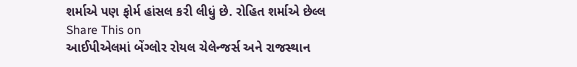શર્માએ પણ ફોર્મ હાંસલ કરી લીધું છે. રોહિત શર્માએ છેલ્લ
Share This on
આઈપીએલમાં બેંગ્લોર રોયલ ચેલેન્જર્સ અને રાજસ્થાન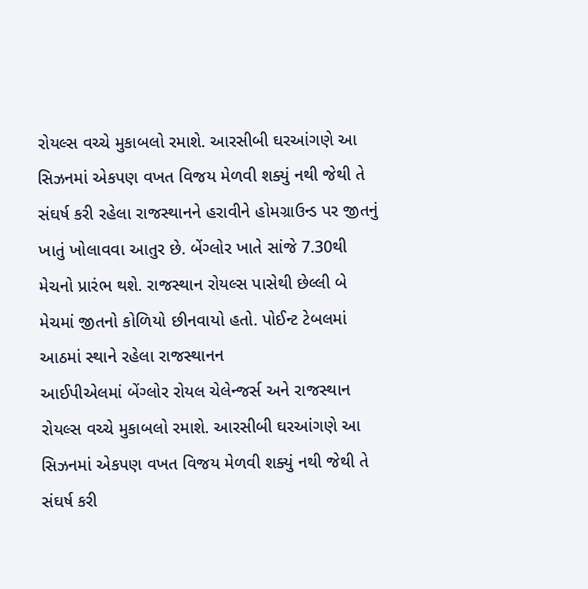રોયલ્સ વચ્ચે મુકાબલો રમાશે. આરસીબી ઘરઆંગણે આ સિઝનમાં એકપણ વખત વિજય મેળવી શક્યું નથી જેથી તે સંઘર્ષ કરી રહેલા રાજસ્થાનને હરાવીને હોમગ્રાઉન્ડ પર જીતનું ખાતું ખોલાવવા આતુર છે. બેંગ્લોર ખાતે સાંજે 7.30થી મેચનો પ્રારંભ થશે. રાજસ્થાન રોયલ્સ પાસેથી છેલ્લી બે મેચમાં જીતનો કોળિયો છીનવાયો હતો. પોઈન્ટ ટેબલમાં આઠમાં સ્થાને રહેલા રાજસ્થાનન
આઈપીએલમાં બેંગ્લોર રોયલ ચેલેન્જર્સ અને રાજસ્થાન રોયલ્સ વચ્ચે મુકાબલો રમાશે. આરસીબી ઘરઆંગણે આ સિઝનમાં એકપણ વખત વિજય મેળવી શક્યું નથી જેથી તે સંઘર્ષ કરી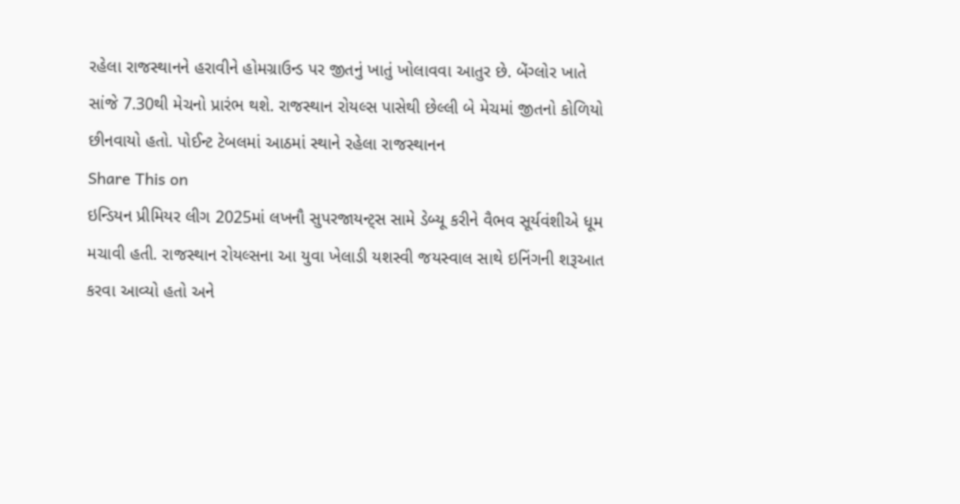રહેલા રાજસ્થાનને હરાવીને હોમગ્રાઉન્ડ પર જીતનું ખાતું ખોલાવવા આતુર છે. બેંગ્લોર ખાતે સાંજે 7.30થી મેચનો પ્રારંભ થશે. રાજસ્થાન રોયલ્સ પાસેથી છેલ્લી બે મેચમાં જીતનો કોળિયો છીનવાયો હતો. પોઈન્ટ ટેબલમાં આઠમાં સ્થાને રહેલા રાજસ્થાનન
Share This on
ઇન્ડિયન પ્રીમિયર લીગ 2025માં લખનૌ સુપરજાયન્ટ્સ સામે ડેબ્યૂ કરીને વૈભવ સૂર્યવંશીએ ધૂમ મચાવી હતી. રાજસ્થાન રોયલ્સના આ યુવા ખેલાડી યશસ્વી જયસ્વાલ સાથે ઇનિંગની શરૂઆત કરવા આવ્યો હતો અને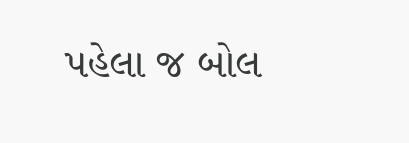પહેલા જ બોલ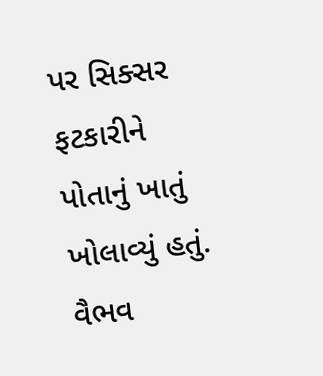પર સિક્સર ફટકારીને પોતાનું ખાતું ખોલાવ્યું હતું. વૈભવ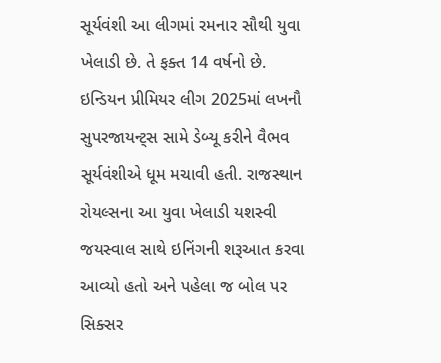સૂર્યવંશી આ લીગમાં રમનાર સૌથી યુવા ખેલાડી છે. તે ફક્ત 14 વર્ષનો છે.
ઇન્ડિયન પ્રીમિયર લીગ 2025માં લખનૌ સુપરજાયન્ટ્સ સામે ડેબ્યૂ કરીને વૈભવ સૂર્યવંશીએ ધૂમ મચાવી હતી. રાજસ્થાન રોયલ્સના આ યુવા ખેલાડી યશસ્વી જયસ્વાલ સાથે ઇનિંગની શરૂઆત કરવા આવ્યો હતો અને પહેલા જ બોલ પર સિક્સર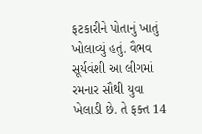ફટકારીને પોતાનું ખાતું ખોલાવ્યું હતું. વૈભવ સૂર્યવંશી આ લીગમાં રમનાર સૌથી યુવા ખેલાડી છે. તે ફક્ત 14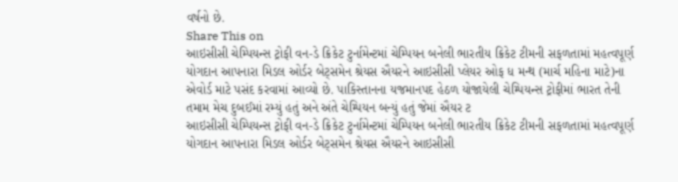વર્ષનો છે.
Share This on
આઇસીસી ચેમ્પિયન્સ ટ્રોફી વન-ડે ક્રિકેટ ટુર્નામેન્ટમાં ચેમ્પિયન બનેલી ભારતીય ક્રિકેટ ટીમની સફળતામાં મહત્વપૂર્ણ યોગદાન આપનારા મિડલ ઓર્ડર બેટ્સમેન શ્રેયસ ઐયરને આઇસીસી પ્લેયર ઓફ ધ મન્થ (માર્ચ મહિના માટે)ના એવોર્ડ માટે પસંદ કરવામાં આવ્યો છે. પાકિસ્તાનના યજમાનપદ હેઠળ યોજાયેલી ચેમ્પિયન્સ ટ્રોફીમાં ભારત તેની તમામ મેચ દુબઈમાં રમ્યું હતું અને અંતે ચેમ્પિયન બન્યું હતું જેમાં ઐયર ટ
આઇસીસી ચેમ્પિયન્સ ટ્રોફી વન-ડે ક્રિકેટ ટુર્નામેન્ટમાં ચેમ્પિયન બનેલી ભારતીય ક્રિકેટ ટીમની સફળતામાં મહત્વપૂર્ણ યોગદાન આપનારા મિડલ ઓર્ડર બેટ્સમેન શ્રેયસ ઐયરને આઇસીસી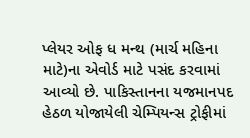પ્લેયર ઓફ ધ મન્થ (માર્ચ મહિના માટે)ના એવોર્ડ માટે પસંદ કરવામાં આવ્યો છે. પાકિસ્તાનના યજમાનપદ હેઠળ યોજાયેલી ચેમ્પિયન્સ ટ્રોફીમાં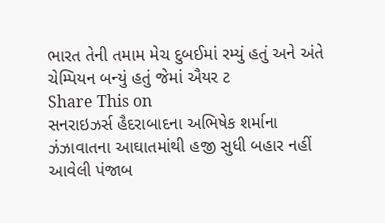ભારત તેની તમામ મેચ દુબઈમાં રમ્યું હતું અને અંતે ચેમ્પિયન બન્યું હતું જેમાં ઐયર ટ
Share This on
સનરાઇઝર્સ હૈદરાબાદના અભિષેક શર્માના ઝંઝાવાતના આઘાતમાંથી હજી સુધી બહાર નહીં આવેલી પંજાબ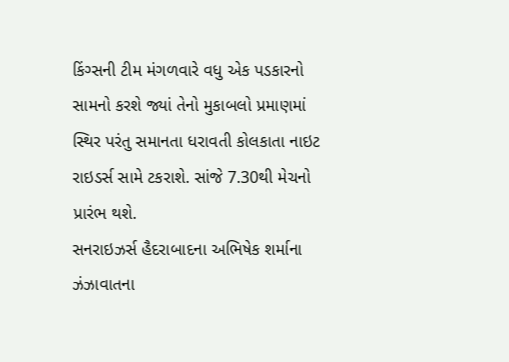કિંગ્સની ટીમ મંગળવારે વધુ એક પડકારનો સામનો કરશે જ્યાં તેનો મુકાબલો પ્રમાણમાં સ્થિર પરંતુ સમાનતા ધરાવતી કોલકાતા નાઇટ રાઇડર્સ સામે ટકરાશે. સાંજે 7.30થી મેચનો પ્રારંભ થશે.
સનરાઇઝર્સ હૈદરાબાદના અભિષેક શર્માના ઝંઝાવાતના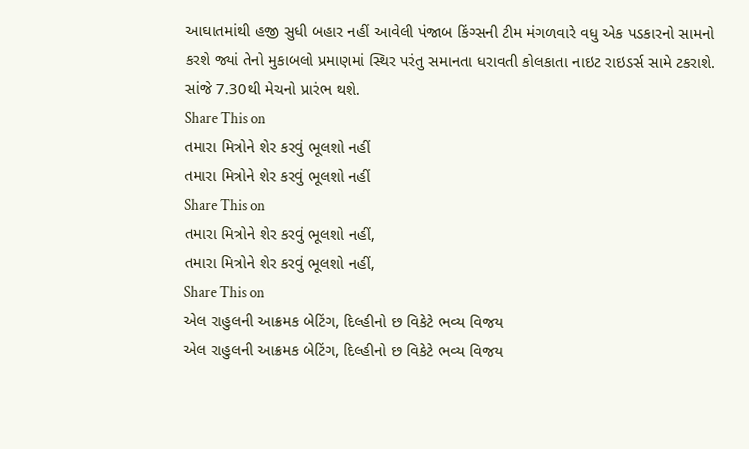આઘાતમાંથી હજી સુધી બહાર નહીં આવેલી પંજાબ કિંગ્સની ટીમ મંગળવારે વધુ એક પડકારનો સામનો કરશે જ્યાં તેનો મુકાબલો પ્રમાણમાં સ્થિર પરંતુ સમાનતા ધરાવતી કોલકાતા નાઇટ રાઇડર્સ સામે ટકરાશે. સાંજે 7.30થી મેચનો પ્રારંભ થશે.
Share This on
તમારા મિત્રોને શેર કરવું ભૂલશો નહીં
તમારા મિત્રોને શેર કરવું ભૂલશો નહીં
Share This on
તમારા મિત્રોને શેર કરવું ભૂલશો નહીં,
તમારા મિત્રોને શેર કરવું ભૂલશો નહીં,
Share This on
એલ રાહુલની આક્રમક બેટિંગ, દિલ્હીનો છ વિકેટે ભવ્ય વિજય
એલ રાહુલની આક્રમક બેટિંગ, દિલ્હીનો છ વિકેટે ભવ્ય વિજય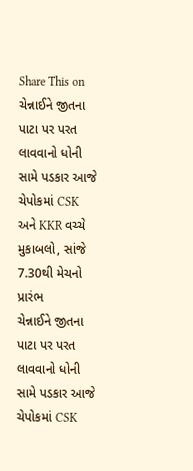Share This on
ચેન્નાઈને જીતના પાટા પર પરત લાવવાનો ધોની સામે પડકાર આજે ચેપોકમાં CSK અને KKR વચ્ચે મુકાબલો, સાંજે 7.30થી મેચનો પ્રારંભ
ચેન્નાઈને જીતના પાટા પર પરત લાવવાનો ધોની સામે પડકાર આજે ચેપોકમાં CSK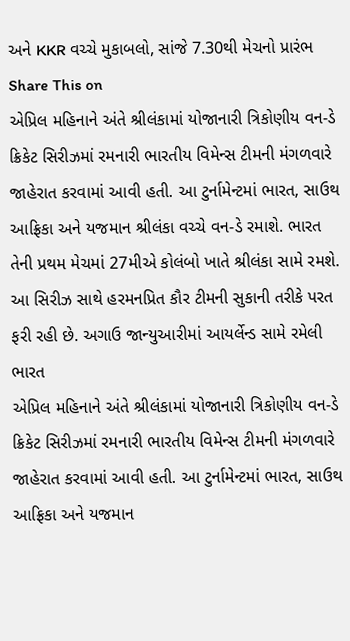અને KKR વચ્ચે મુકાબલો, સાંજે 7.30થી મેચનો પ્રારંભ
Share This on
એપ્રિલ મહિનાને અંતે શ્રીલંકામાં યોજાનારી ત્રિકોણીય વન-ડે ક્રિકેટ સિરીઝમાં રમનારી ભારતીય વિમેન્સ ટીમની મંગળવારે જાહેરાત કરવામાં આવી હતી. આ ટુર્નામેન્ટમાં ભારત, સાઉથ આફ્રિકા અને યજમાન શ્રીલંકા વચ્ચે વન-ડે રમાશે. ભારત તેની પ્રથમ મેચમાં 27મીએ કોલંબો ખાતે શ્રીલંકા સામે રમશે. આ સિરીઝ સાથે હરમનપ્રિત કૌર ટીમની સુકાની તરીકે પરત ફરી રહી છે. અગાઉ જાન્યુઆરીમાં આયર્લેન્ડ સામે રમેલી ભારત
એપ્રિલ મહિનાને અંતે શ્રીલંકામાં યોજાનારી ત્રિકોણીય વન-ડે ક્રિકેટ સિરીઝમાં રમનારી ભારતીય વિમેન્સ ટીમની મંગળવારે જાહેરાત કરવામાં આવી હતી. આ ટુર્નામેન્ટમાં ભારત, સાઉથ આફ્રિકા અને યજમાન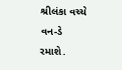શ્રીલંકા વચ્ચે વન-ડે રમાશે.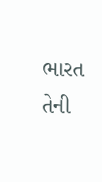ભારત તેની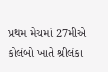પ્રથમ મેચમાં 27મીએ કોલંબો ખાતે શ્રીલંકા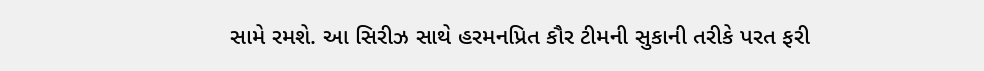સામે રમશે. આ સિરીઝ સાથે હરમનપ્રિત કૌર ટીમની સુકાની તરીકે પરત ફરી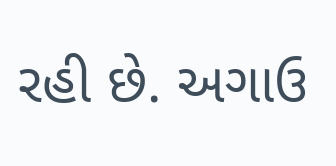રહી છે. અગાઉ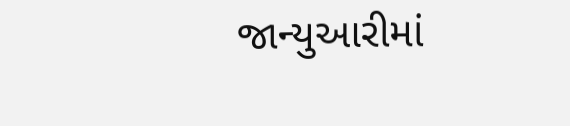જાન્યુઆરીમાં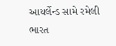આયર્લેન્ડ સામે રમેલી ભારત